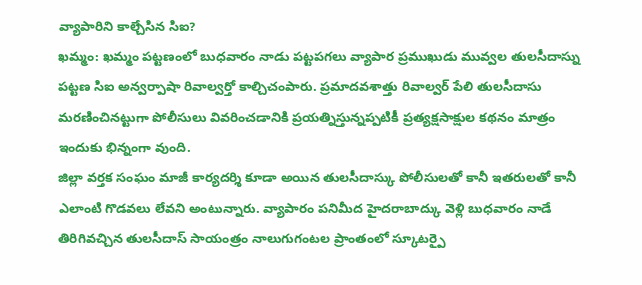వ్యాపారిని కాల్చేసిన సిఐ?
ఖమ్మం: ఖమ్మం పట్టణంలో బుధవారం నాడు పట్టపగలు వ్యాపార ప్రముఖుడు మువ్వల తులసీదాస్ను పట్టణ సిఐ అన్వర్పాషా రివాల్వర్తో కాల్చిచంపారు. ప్రమాదవశాత్తు రివాల్వర్ పేలి తులసీదాసు మరణించినట్టుగా పోలీసులు వివరించడానికి ప్రయత్నిస్తున్నప్పటికీ ప్రత్యక్షసాక్షుల కథనం మాత్రం ఇందుకు భిన్నంగా వుంది.
జిల్లా వర్తక సంఘం మాజీ కార్యదర్శి కూడా అయిన తులసీదాస్కు పోలీసులతో కానీ ఇతరులతో కానీ ఎలాంటి గొడవలు లేవని అంటున్నారు. వ్యాపారం పనిమీద హైదరాబాద్కు వెళ్లి బుధవారం నాడే తిరిగివచ్చిన తులసీదాస్ సాయంత్రం నాలుగుగంటల ప్రాంతంలో స్కూటర్పై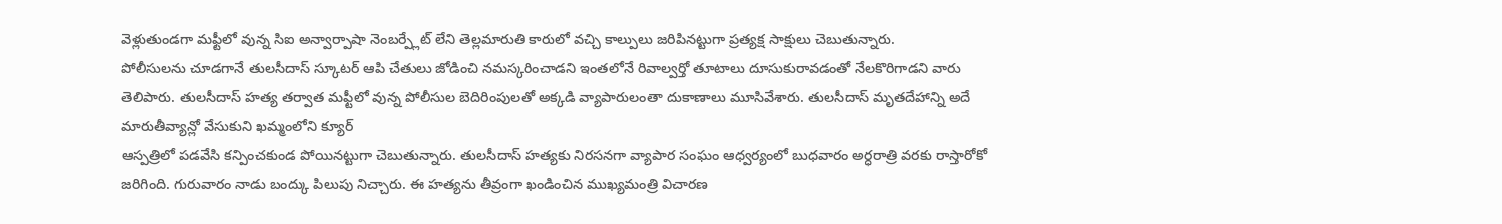వెళ్లుతుండగా మఫ్టీలో వున్న సిఐ అన్వార్పాషా నెంబర్ప్లేట్ లేని తెల్లమారుతి కారులో వచ్చి కాల్పులు జరిపినట్టుగా ప్రత్యక్ష సాక్షులు చెబుతున్నారు.
పోలీసులను చూడగానే తులసీదాస్ స్కూటర్ ఆపి చేతులు జోడించి నమస్కరించాడని ఇంతలోనే రివాల్వర్తో తూటాలు దూసుకురావడంతో నేలకొరిగాడని వారు తెలిపారు. తులసీదాస్ హత్య తర్వాత మఫ్టీలో వున్న పోలీసుల బెదిరింపులతో అక్కడి వ్యాపారులంతా దుకాణాలు మూసివేశారు. తులసీదాస్ మృతదేహాన్ని అదే మారుతీవ్యాన్లో వేసుకుని ఖమ్మంలోని క్యూర్
ఆస్పత్రిలో పడవేసి కన్పించకుండ పోయినట్టుగా చెబుతున్నారు. తులసీదాస్ హత్యకు నిరసనగా వ్యాపార సంఘం ఆధ్వర్యంలో బుధవారం అర్ధరాత్రి వరకు రాస్తారోకో జరిగింది. గురువారం నాడు బంద్కు పిలుపు నిచ్చారు. ఈ హత్యను తీవ్రంగా ఖండించిన ముఖ్యమంత్రి విచారణ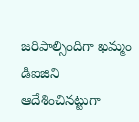జరిపాల్సిందిగా ఖమ్మం డిఐజిని ఆదేశించినట్టుగా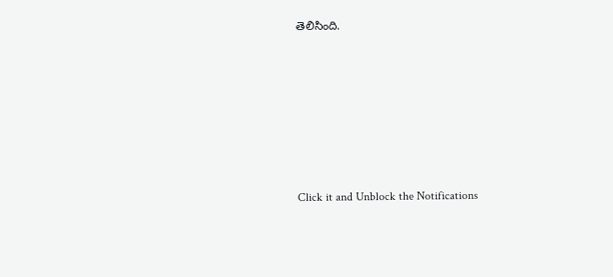తెలిసింది.












Click it and Unblock the Notifications